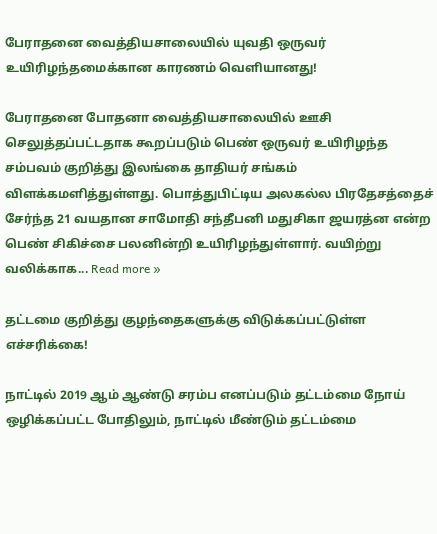பேராதனை வைத்தியசாலையில் யுவதி ஒருவர் உயிரிழந்தமைக்கான காரணம் வெளியானது!

பேராதனை போதனா வைத்தியசாலையில் ஊசி செலுத்தப்பட்டதாக கூறப்படும் பெண் ஒருவர் உயிரிழந்த சம்பவம் குறித்து இலங்கை தாதியர் சங்கம் விளக்கமளித்துள்ளது. பொத்துபிட்டிய அலகல்ல பிரதேசத்தைச் சேர்ந்த 21 வயதான சாமோதி சந்தீபனி மதுசிகா ஜயரத்ன என்ற பெண் சிகிச்சை பலனின்றி உயிரிழந்துள்ளார். வயிற்று வலிக்காக... Read more »

தட்டமை குறித்து குழந்தைகளுக்கு விடுக்கப்பட்டுள்ள எச்சரிக்கை!

நாட்டில் 2019 ஆம் ஆண்டு சரம்ப எனப்படும் தட்டம்மை நோய் ஒழிக்கப்பட்ட போதிலும், நாட்டில் மீண்டும் தட்டம்மை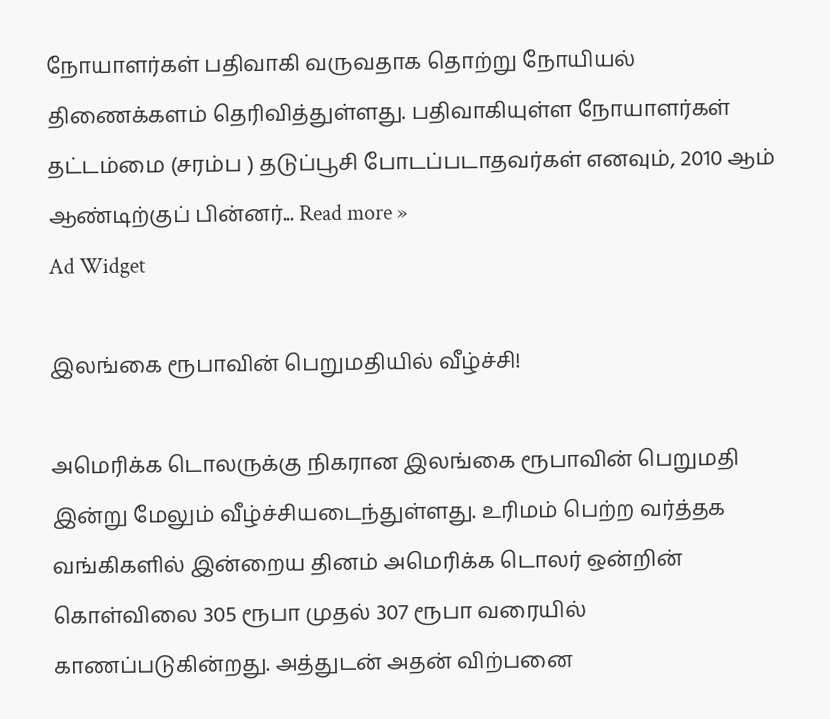நோயாளர்கள் பதிவாகி வருவதாக தொற்று நோயியல் திணைக்களம் தெரிவித்துள்ளது. பதிவாகியுள்ள நோயாளர்கள் தட்டம்மை (சரம்ப ) தடுப்பூசி போடப்படாதவர்கள் எனவும், 2010 ஆம் ஆண்டிற்குப் பின்னர்... Read more »
Ad Widget

இலங்கை ரூபாவின் பெறுமதியில் வீழ்ச்சி!

அமெரிக்க டொலருக்கு நிகரான இலங்கை ரூபாவின் பெறுமதி இன்று மேலும் வீழ்ச்சியடைந்துள்ளது. உரிமம் பெற்ற வர்த்தக வங்கிகளில் இன்றைய தினம் அமெரிக்க டொலர் ஒன்றின் கொள்விலை 305 ரூபா முதல் 307 ரூபா வரையில் காணப்படுகின்றது. அத்துடன் அதன் விற்பனை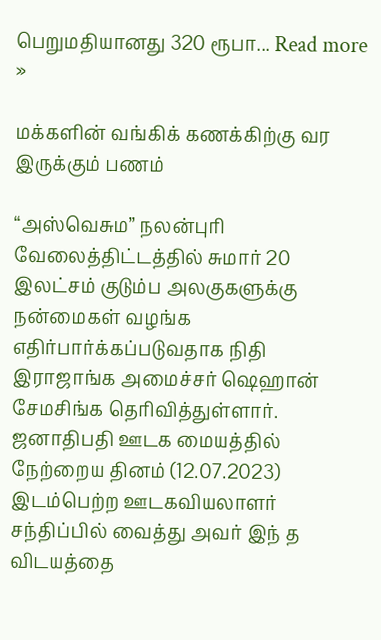பெறுமதியானது 320 ரூபா... Read more »

மக்களின் வங்கிக் கணக்கிற்கு வர இருக்கும் பணம்

“அஸ்வெசும” நலன்புரி வேலைத்திட்டத்தில் சுமார் 20 இலட்சம் குடும்ப அலகுகளுக்கு நன்மைகள் வழங்க எதிர்பார்க்கப்படுவதாக நிதி இராஜாங்க அமைச்சர் ஷெஹான் சேமசிங்க தெரிவித்துள்ளார். ஜனாதிபதி ஊடக மையத்தில் நேற்றைய தினம் (12.07.2023) இடம்பெற்ற ஊடகவியலாளர் சந்திப்பில் வைத்து அவர் இந் த விடயத்தை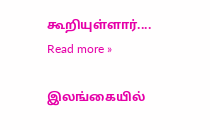கூறியுள்ளார்.... Read more »

இலங்கையில்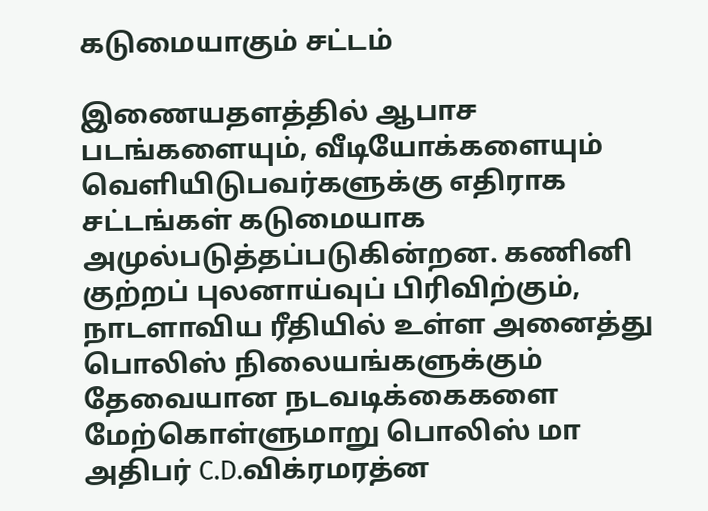கடுமையாகும் சட்டம்

இணையதளத்தில் ஆபாச படங்களையும், வீடியோக்களையும் வெளியிடுபவர்களுக்கு எதிராக சட்டங்கள் கடுமையாக அமுல்படுத்தப்படுகின்றன. கணினி குற்றப் புலனாய்வுப் பிரிவிற்கும், நாடளாவிய ரீதியில் உள்ள அனைத்து பொலிஸ் நிலையங்களுக்கும் தேவையான நடவடிக்கைகளை மேற்கொள்ளுமாறு பொலிஸ் மா அதிபர் C.D.விக்ரமரத்ன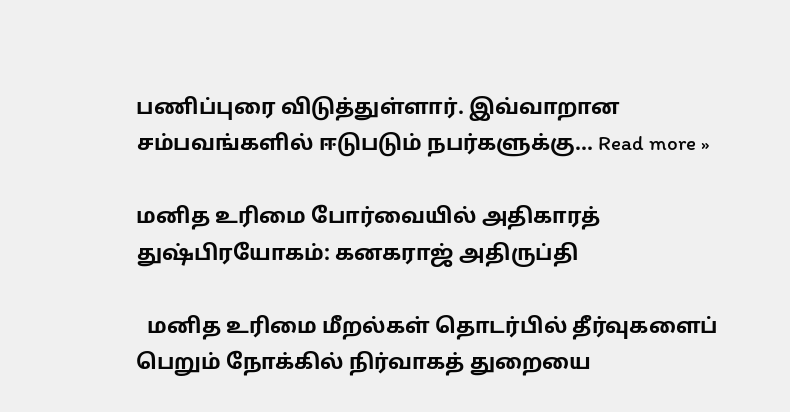பணிப்புரை விடுத்துள்ளார். இவ்வாறான சம்பவங்களில் ஈடுபடும் நபர்களுக்கு... Read more »

மனித உரிமை போர்வையில் அதிகாரத் துஷ்பிரயோகம்: கனகராஜ் அதிருப்தி

  மனித உரிமை மீறல்கள் தொடர்பில் தீர்வுகளைப் பெறும் நோக்கில் நிர்வாகத் துறையை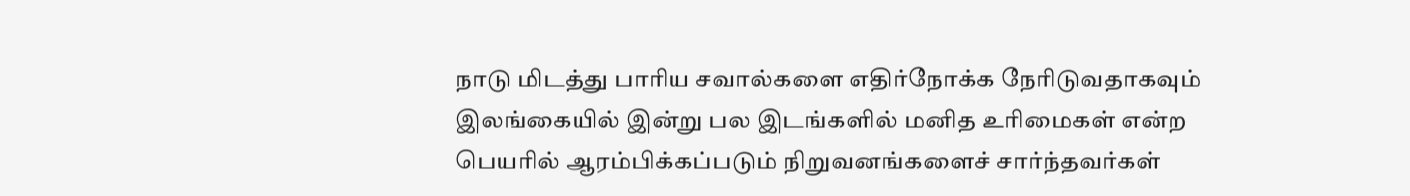நாடு மிடத்து பாரிய சவால்களை எதிர்நோக்க நேரிடுவதாகவும் இலங்கையில் இன்று பல இடங்களில் மனித உரிமைகள் என்ற பெயரில் ஆரம்பிக்கப்படும் நிறுவனங்களைச் சார்ந்தவர்கள்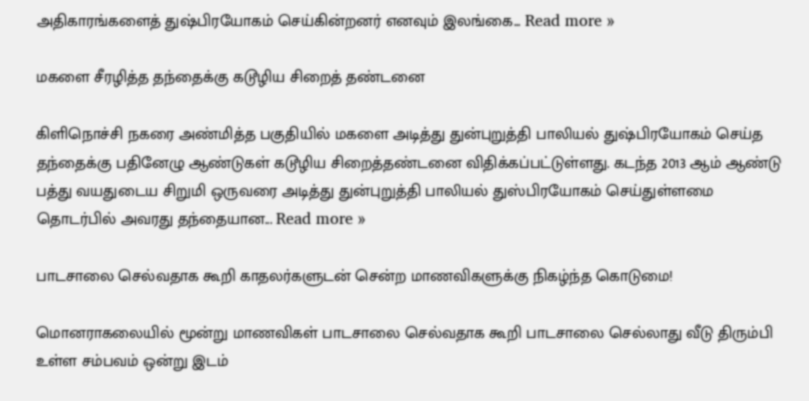அதிகாரங்களைத் துஷ்பிரயோகம் செய்கின்றனர் எனவும் இலங்கை... Read more »

மகளை சீரழித்த தந்தைக்கு கடூழிய சிறைத் தண்டனை

கிளிநொச்சி நகரை அண்மித்த பகுதியில் மகளை அடித்து துன்புறுத்தி பாலியல் துஷ்பிரயோகம் செய்த தந்தைக்கு பதினேழு ஆண்டுகள் கடூழிய சிறைத்தண்டனை விதிக்கப்பட்டுள்ளது. கடந்த 2013 ஆம் ஆண்டு பத்து வயதுடைய சிறுமி ஒருவரை அடித்து துன்புறுத்தி பாலியல் துஸ்பிரயோகம் செய்துள்ளமை தொடர்பில் அவரது தந்தையான... Read more »

பாடசாலை செல்வதாக கூறி காதலர்களுடன் சென்ற மாணவிகளுக்கு நிகழ்ந்த கொடுமை!

மொனராகலையில் மூன்று மாணவிகள் பாடசாலை செல்வதாக கூறி பாடசாலை செல்லாது வீடு திரும்பி உள்ள சம்பவம் ஒன்று இடம்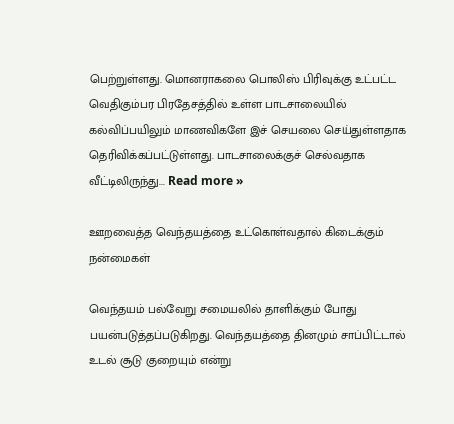பெற்றுள்ளது. மொனராகலை பொலிஸ் பிரிவுக்கு உட்பட்ட வெதிகும்பர பிரதேசத்தில் உள்ள பாடசாலையில் கல்விப்பயிலும் மாணவிகளே இச் செயலை செய்துள்ளதாக தெரிவிக்கப்பட்டுள்ளது. பாடசாலைக்குச் செல்வதாக வீட்டிலிருந்து... Read more »

ஊறவைத்த வெந்தயத்தை உட்கொள்வதால் கிடைக்கும் நன்மைகள்

வெந்தயம் பல்வேறு சமையலில் தாளிக்கும் போது பயன்படுத்தப்படுகிறது. வெந்தயத்தை தினமும் சாப்பிட்டால் உடல் சூடு குறையும் என்று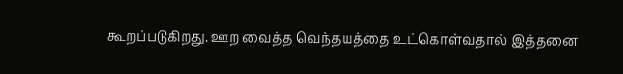கூறப்படுகிறது. ஊற வைத்த வெந்தயத்தை உட்கொள்வதால் இத்தனை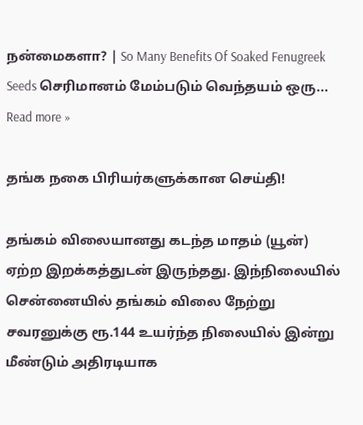நன்மைகளா? | So Many Benefits Of Soaked Fenugreek Seeds செரிமானம் மேம்படும் வெந்தயம் ஒரு... Read more »

தங்க நகை பிரியர்களுக்கான செய்தி!

தங்கம் விலையானது கடந்த மாதம் (யூன்) ஏற்ற இறக்கத்துடன் இருந்தது. இந்நிலையில் சென்னையில் தங்கம் விலை நேற்று சவரனுக்கு ரூ.144 உயர்ந்த நிலையில் இன்று மீண்டும் அதிரடியாக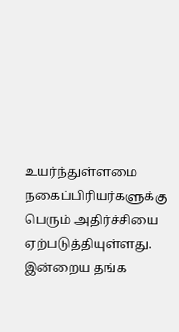உயர்ந்துள்ளமை நகைப்பிரியர்களுக்கு பெரும் அதிர்ச்சியை ஏற்படுத்தியுள்ளது. இன்றைய தங்க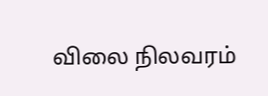விலை நிலவரம்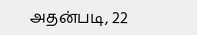அதன்படி, 22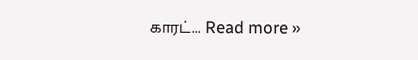காரட்... Read more »